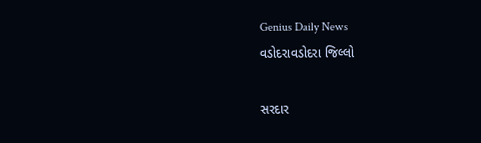Genius Daily News
વડોદરાવડોદરા જિલ્લો

સરદાર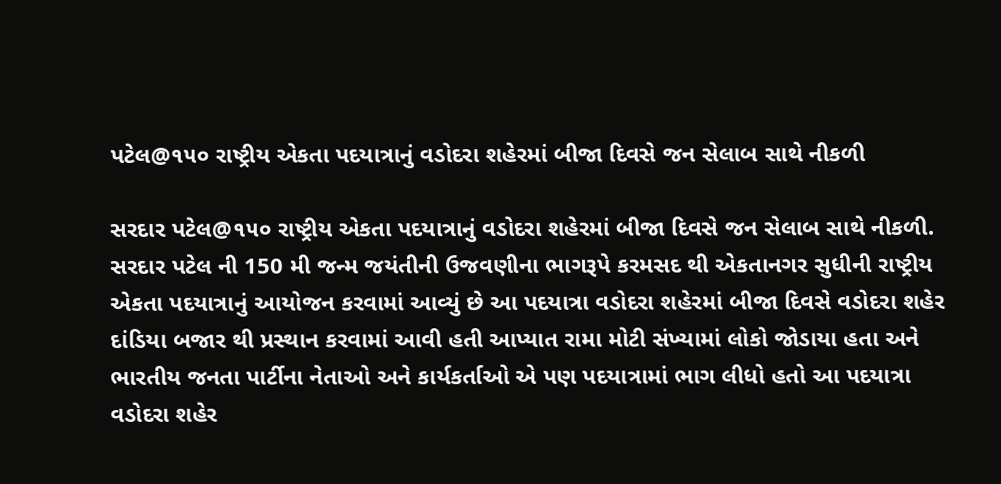પટેલ@૧૫૦ રાષ્ટ્રીય એકતા પદયાત્રાનું વડોદરા શહેરમાં બીજા દિવસે જન સેલાબ સાથે નીકળી

સરદાર પટેલ@૧૫૦ રાષ્ટ્રીય એકતા પદયાત્રાનું વડોદરા શહેરમાં બીજા દિવસે જન સેલાબ સાથે નીકળી. સરદાર પટેલ ની 150 મી જન્મ જયંતીની ઉજવણીના ભાગરૂપે કરમસદ થી એકતાનગર સુધીની રાષ્ટ્રીય એકતા પદયાત્રાનું આયોજન કરવામાં આવ્યું છે આ પદયાત્રા વડોદરા શહેરમાં બીજા દિવસે વડોદરા શહેર દાંડિયા બજાર થી પ્રસ્થાન કરવામાં આવી હતી આપ્યાત રામા મોટી સંખ્યામાં લોકો જોડાયા હતા અને ભારતીય જનતા પાર્ટીના નેતાઓ અને કાર્યકર્તાઓ એ પણ પદયાત્રામાં ભાગ લીધો હતો આ પદયાત્રા વડોદરા શહેર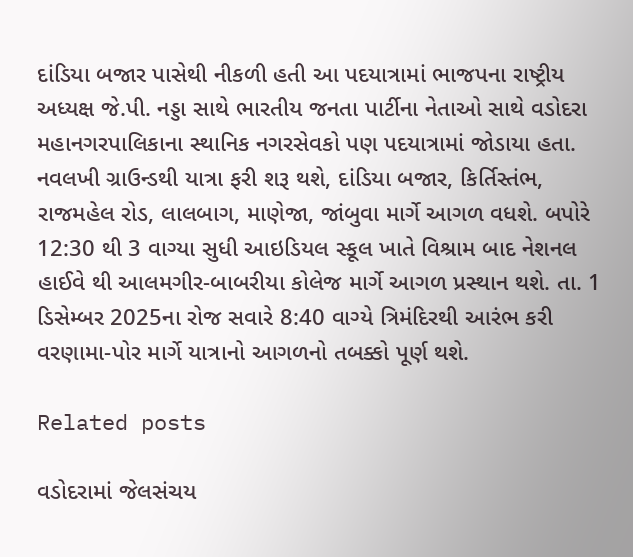દાંડિયા બજાર પાસેથી નીકળી હતી આ પદયાત્રામાં ભાજપના રાષ્ટ્રીય અધ્યક્ષ જે.પી. નડ્ડા સાથે ભારતીય જનતા પાર્ટીના નેતાઓ સાથે વડોદરા મહાનગરપાલિકાના સ્થાનિક નગરસેવકો પણ પદયાત્રામાં જોડાયા હતા. નવલખી ગ્રાઉન્ડથી યાત્રા ફરી શરૂ થશે, દાંડિયા બજાર, કિર્તિસ્તંભ, રાજમહેલ રોડ, લાલબાગ, માણેજા, જાંબુવા માર્ગે આગળ વધશે. બપોરે 12:30 થી 3 વાગ્યા સુધી આઇડિયલ સ્કૂલ ખાતે વિશ્રામ બાદ નેશનલ હાઈવે થી આલમગીર-બાબરીયા કોલેજ માર્ગે આગળ પ્રસ્થાન થશે. તા. 1 ડિસેમ્બર 2025ના રોજ સવારે 8:40 વાગ્યે ત્રિમંદિરથી આરંભ કરી વરણામા-પોર માર્ગે યાત્રાનો આગળનો તબક્કો પૂર્ણ થશે.

Related posts

વડોદરામાં જેલસંચય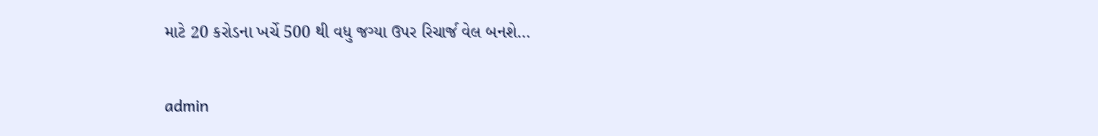માટે 20 કરોડના ખર્ચે 500 થી વધુ જગ્યા ઉપર રિચાર્જ વેલ બનશે…

admin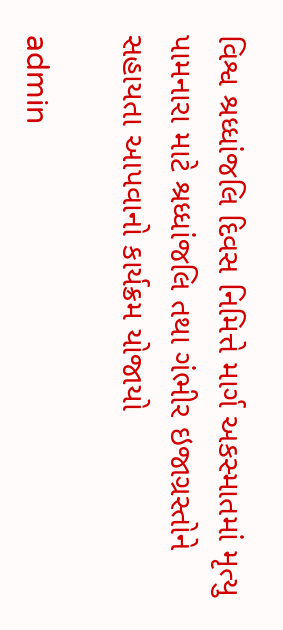વિશ્વ શ્રધ્ધાંજલિ દિવસ નિમિત્તે માર્ગ અકસ્માતમાં મૃત્યુ પામનારા માટે શ્રધ્ધાંજલિ તથા ગંભીર ઇજાગ્રસ્તોને સહાયતા આપવાનો કાર્યક્રમ યોજાયો

admin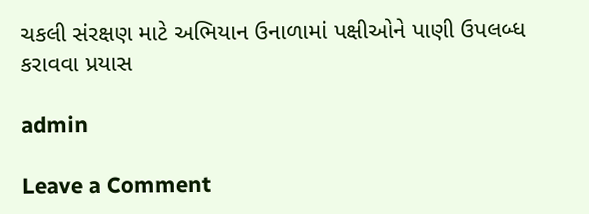ચકલી સંરક્ષણ માટે અભિયાન ઉનાળામાં પક્ષીઓને પાણી ઉપલબ્ધ કરાવવા પ્રયાસ

admin

Leave a Comment